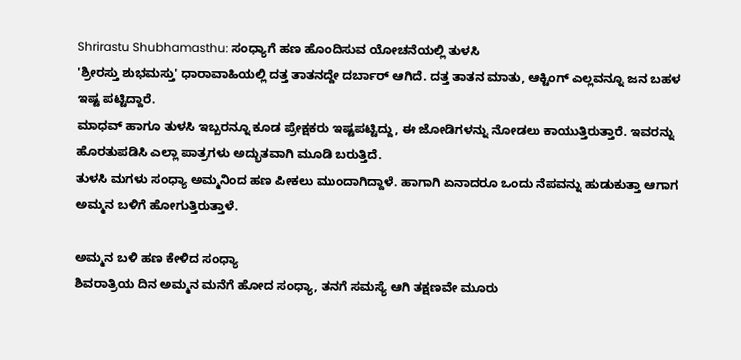Shrirastu Shubhamasthu: ಸಂಧ್ಯಾಗೆ ಹಣ ಹೊಂದಿಸುವ ಯೋಚನೆಯಲ್ಲಿ ತುಳಸಿ
'ಶ್ರೀರಸ್ತು ಶುಭಮಸ್ತು' ಧಾರಾವಾಹಿಯಲ್ಲಿ ದತ್ತ ತಾತನದ್ದೇ ದರ್ಬಾರ್ ಆಗಿದೆ. ದತ್ತ ತಾತನ ಮಾತು, ಆಕ್ಟಿಂಗ್ ಎಲ್ಲವನ್ನೂ ಜನ ಬಹಳ ಇಷ್ಟ ಪಟ್ಟಿದ್ದಾರೆ.
ಮಾಧವ್ ಹಾಗೂ ತುಳಸಿ ಇಬ್ಬರನ್ನೂ ಕೂಡ ಪ್ರೇಕ್ಷಕರು ಇಷ್ಟಪಟ್ಟಿದ್ದು, ಈ ಜೋಡಿಗಳನ್ನು ನೋಡಲು ಕಾಯುತ್ತಿರುತ್ತಾರೆ. ಇವರನ್ನು ಹೊರತುಪಡಿಸಿ ಎಲ್ಲಾ ಪಾತ್ರಗಳು ಅದ್ಭುತವಾಗಿ ಮೂಡಿ ಬರುತ್ತಿದೆ.
ತುಳಸಿ ಮಗಳು ಸಂಧ್ಯಾ ಅಮ್ಮನಿಂದ ಹಣ ಪೀಕಲು ಮುಂದಾಗಿದ್ದಾಳೆ. ಹಾಗಾಗಿ ಏನಾದರೂ ಒಂದು ನೆಪವನ್ನು ಹುಡುಕುತ್ತಾ ಆಗಾಗ ಅಮ್ಮನ ಬಳಿಗೆ ಹೋಗುತ್ತಿರುತ್ತಾಳೆ.

ಅಮ್ಮನ ಬಳಿ ಹಣ ಕೇಳಿದ ಸಂಧ್ಯಾ
ಶಿವರಾತ್ರಿಯ ದಿನ ಅಮ್ಮನ ಮನೆಗೆ ಹೋದ ಸಂಧ್ಯಾ, ತನಗೆ ಸಮಸ್ಯೆ ಆಗಿ ತಕ್ಷಣವೇ ಮೂರು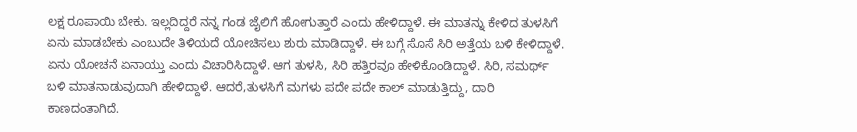ಲಕ್ಷ ರೂಪಾಯಿ ಬೇಕು. ಇಲ್ಲದಿದ್ದರೆ ನನ್ನ ಗಂಡ ಜೈಲಿಗೆ ಹೋಗುತ್ತಾರೆ ಎಂದು ಹೇಳಿದ್ದಾಳೆ. ಈ ಮಾತನ್ನು ಕೇಳಿದ ತುಳಸಿಗೆ ಏನು ಮಾಡಬೇಕು ಎಂಬುದೇ ತಿಳಿಯದೆ ಯೋಚಿಸಲು ಶುರು ಮಾಡಿದ್ದಾಳೆ. ಈ ಬಗ್ಗೆ ಸೊಸೆ ಸಿರಿ ಅತ್ತೆಯ ಬಳಿ ಕೇಳಿದ್ದಾಳೆ. ಏನು ಯೋಚನೆ ಏನಾಯ್ತು ಎಂದು ವಿಚಾರಿಸಿದ್ದಾಳೆ. ಆಗ ತುಳಸಿ, ಸಿರಿ ಹತ್ತಿರವೂ ಹೇಳಿಕೊಂಡಿದ್ದಾಳೆ. ಸಿರಿ, ಸಮರ್ಥ್ ಬಳಿ ಮಾತನಾಡುವುದಾಗಿ ಹೇಳಿದ್ದಾಳೆ. ಆದರೆ,ತುಳಸಿಗೆ ಮಗಳು ಪದೇ ಪದೇ ಕಾಲ್ ಮಾಡುತ್ತಿದ್ದು, ದಾರಿ ಕಾಣದಂತಾಗಿದೆ.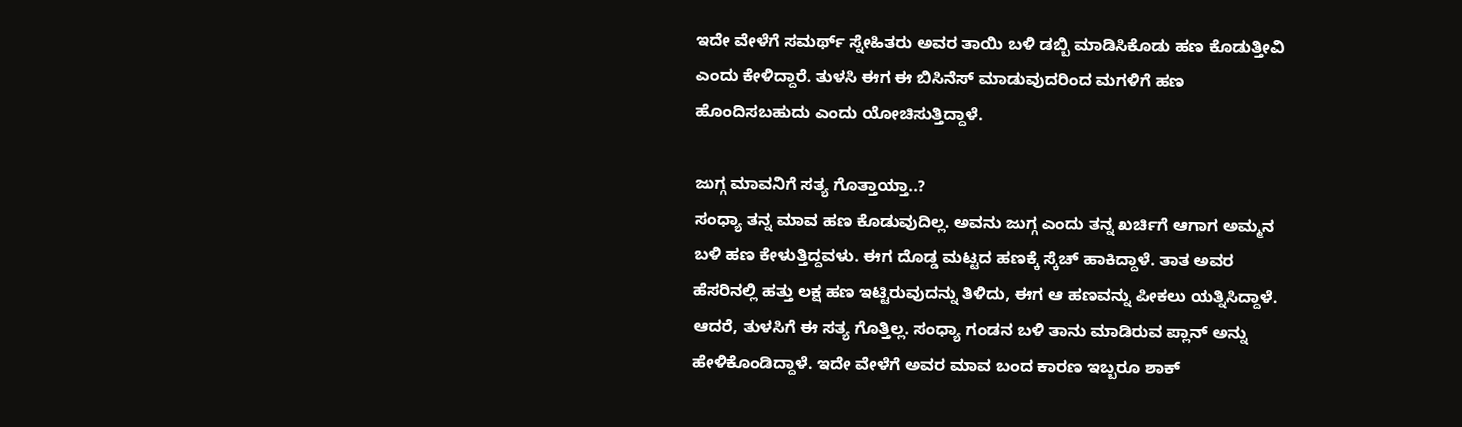ಇದೇ ವೇಳೆಗೆ ಸಮರ್ಥ್ ಸ್ನೇಹಿತರು ಅವರ ತಾಯಿ ಬಳಿ ಡಬ್ಬಿ ಮಾಡಿಸಿಕೊಡು ಹಣ ಕೊಡುತ್ತೀವಿ ಎಂದು ಕೇಳಿದ್ದಾರೆ. ತುಳಸಿ ಈಗ ಈ ಬಿಸಿನೆಸ್ ಮಾಡುವುದರಿಂದ ಮಗಳಿಗೆ ಹಣ ಹೊಂದಿಸಬಹುದು ಎಂದು ಯೋಚಿಸುತ್ತಿದ್ದಾಳೆ.

ಜುಗ್ಗ ಮಾವನಿಗೆ ಸತ್ಯ ಗೊತ್ತಾಯ್ತಾ..?
ಸಂಧ್ಯಾ ತನ್ನ ಮಾವ ಹಣ ಕೊಡುವುದಿಲ್ಲ. ಅವನು ಜುಗ್ಗ ಎಂದು ತನ್ನ ಖರ್ಚಿಗೆ ಆಗಾಗ ಅಮ್ಮನ ಬಳಿ ಹಣ ಕೇಳುತ್ತಿದ್ದವಳು. ಈಗ ದೊಡ್ಡ ಮಟ್ಟದ ಹಣಕ್ಕೆ ಸ್ಕೆಚ್ ಹಾಕಿದ್ದಾಳೆ. ತಾತ ಅವರ ಹೆಸರಿನಲ್ಲಿ ಹತ್ತು ಲಕ್ಷ ಹಣ ಇಟ್ಟಿರುವುದನ್ನು ತಿಳಿದು, ಈಗ ಆ ಹಣವನ್ನು ಪೀಕಲು ಯತ್ನಿಸಿದ್ದಾಳೆ. ಆದರೆ, ತುಳಸಿಗೆ ಈ ಸತ್ಯ ಗೊತ್ತಿಲ್ಲ. ಸಂಧ್ಯಾ ಗಂಡನ ಬಳಿ ತಾನು ಮಾಡಿರುವ ಪ್ಲಾನ್ ಅನ್ನು ಹೇಳಿಕೊಂಡಿದ್ದಾಳೆ. ಇದೇ ವೇಳೆಗೆ ಅವರ ಮಾವ ಬಂದ ಕಾರಣ ಇಬ್ಬರೂ ಶಾಕ್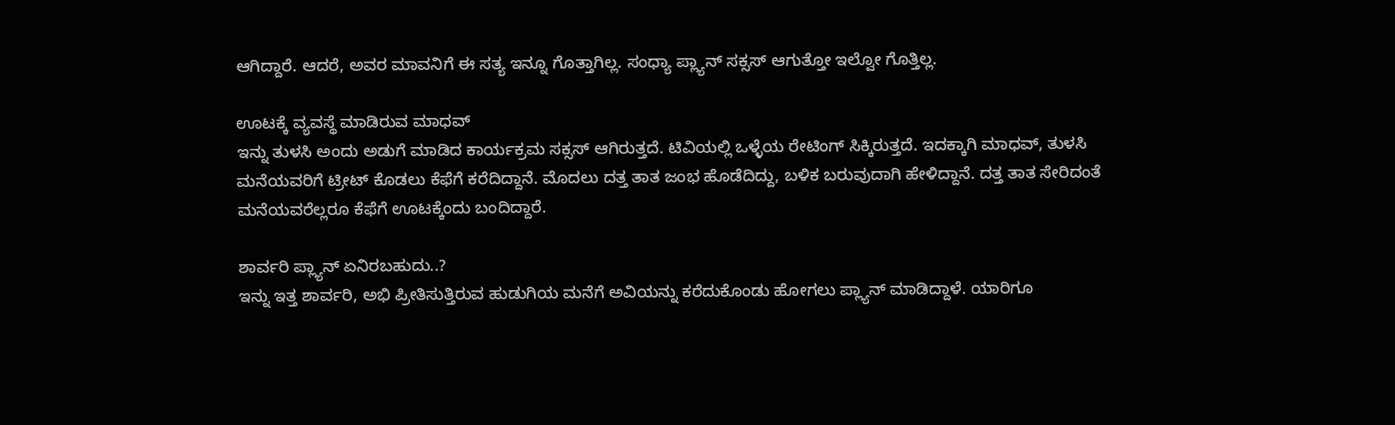ಆಗಿದ್ದಾರೆ. ಆದರೆ, ಅವರ ಮಾವನಿಗೆ ಈ ಸತ್ಯ ಇನ್ನೂ ಗೊತ್ತಾಗಿಲ್ಲ. ಸಂಧ್ಯಾ ಪ್ಲ್ಯಾನ್ ಸಕ್ಸಸ್ ಆಗುತ್ತೋ ಇಲ್ವೋ ಗೊತ್ತಿಲ್ಲ.

ಊಟಕ್ಕೆ ವ್ಯವಸ್ಥೆ ಮಾಡಿರುವ ಮಾಧವ್
ಇನ್ನು ತುಳಸಿ ಅಂದು ಅಡುಗೆ ಮಾಡಿದ ಕಾರ್ಯಕ್ರಮ ಸಕ್ಸಸ್ ಆಗಿರುತ್ತದೆ. ಟಿವಿಯಲ್ಲಿ ಒಳ್ಳೆಯ ರೇಟಿಂಗ್ ಸಿಕ್ಕಿರುತ್ತದೆ. ಇದಕ್ಕಾಗಿ ಮಾಧವ್, ತುಳಸಿ ಮನೆಯವರಿಗೆ ಟ್ರೀಟ್ ಕೊಡಲು ಕೆಫೆಗೆ ಕರೆದಿದ್ದಾನೆ. ಮೊದಲು ದತ್ತ ತಾತ ಜಂಭ ಹೊಡೆದಿದ್ದು, ಬಳಿಕ ಬರುವುದಾಗಿ ಹೇಳಿದ್ದಾನೆ. ದತ್ತ ತಾತ ಸೇರಿದಂತೆ ಮನೆಯವರೆಲ್ಲರೂ ಕೆಫೆಗೆ ಊಟಕ್ಕೆಂದು ಬಂದಿದ್ದಾರೆ.

ಶಾರ್ವರಿ ಪ್ಲ್ಯಾನ್ ಏನಿರಬಹುದು..?
ಇನ್ನು ಇತ್ತ ಶಾರ್ವರಿ, ಅಭಿ ಪ್ರೀತಿಸುತ್ತಿರುವ ಹುಡುಗಿಯ ಮನೆಗೆ ಅವಿಯನ್ನು ಕರೆದುಕೊಂಡು ಹೋಗಲು ಪ್ಲ್ಯಾನ್ ಮಾಡಿದ್ದಾಳೆ. ಯಾರಿಗೂ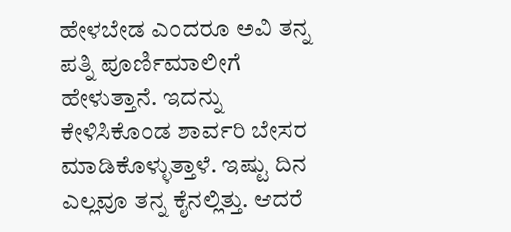ಹೇಳಬೇಡ ಎಂದರೂ ಅವಿ ತನ್ನ ಪತ್ನಿ ಪೂರ್ಣಿಮಾಲೀಗೆ ಹೇಳುತ್ತಾನೆ. ಇದನ್ನು ಕೇಳಿಸಿಕೊಂಡ ಶಾರ್ವರಿ ಬೇಸರ ಮಾಡಿಕೊಳ್ಳುತ್ತಾಳೆ. ಇಷ್ಟು ದಿನ ಎಲ್ಲವೂ ತನ್ನ ಕೈನಲ್ಲಿತ್ತು. ಆದರೆ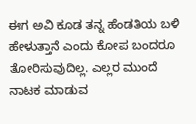ಈಗ ಅವಿ ಕೂಡ ತನ್ನ ಹೆಂಡತಿಯ ಬಳಿ ಹೇಳುತ್ತಾನೆ ಎಂದು ಕೋಪ ಬಂದರೂ ತೋರಿಸುವುದಿಲ್ಲ. ಎಲ್ಲರ ಮುಂದೆ ನಾಟಕ ಮಾಡುವ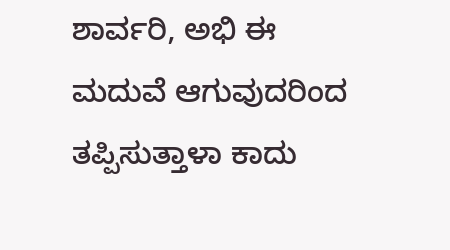ಶಾರ್ವರಿ, ಅಭಿ ಈ ಮದುವೆ ಆಗುವುದರಿಂದ ತಪ್ಪಿಸುತ್ತಾಳಾ ಕಾದು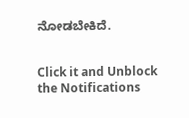ನೋಡಬೇಕಿದೆ.


Click it and Unblock the Notifications